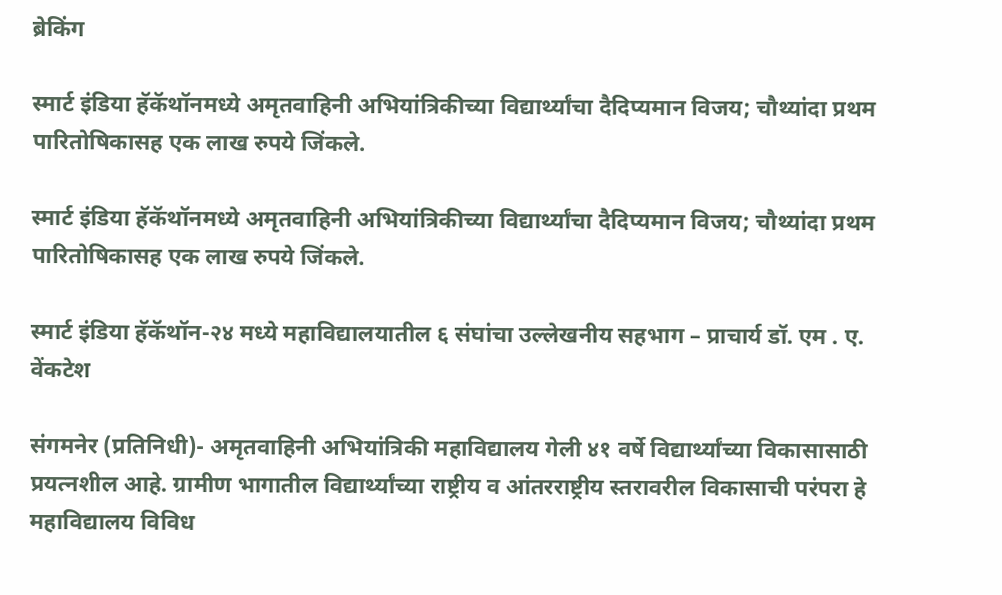ब्रेकिंग

स्मार्ट इंडिया हॅकॅथॉनमध्ये अमृतवाहिनी अभियांत्रिकीच्या विद्यार्थ्यांचा दैदिप्यमान विजय; चौथ्यांदा प्रथम पारितोषिकासह एक लाख रुपये जिंकले.

स्मार्ट इंडिया हॅकॅथॉनमध्ये अमृतवाहिनी अभियांत्रिकीच्या विद्यार्थ्यांचा दैदिप्यमान विजय; चौथ्यांदा प्रथम पारितोषिकासह एक लाख रुपये जिंकले.

स्मार्ट इंडिया हॅकॅथॉन-२४ मध्ये महाविद्यालयातील ६ संघांचा उल्लेखनीय सहभाग – प्राचार्य डॉ. एम . ए. वेंकटेश

संगमनेर (प्रतिनिधी)- अमृतवाहिनी अभियांत्रिकी महाविद्यालय गेली ४१ वर्षे विद्यार्थ्यांच्या विकासासाठी प्रयत्नशील आहे. ग्रामीण भागातील विद्यार्थ्यांच्या राष्ट्रीय व आंतरराष्ट्रीय स्तरावरील विकासाची परंपरा हे महाविद्यालय विविध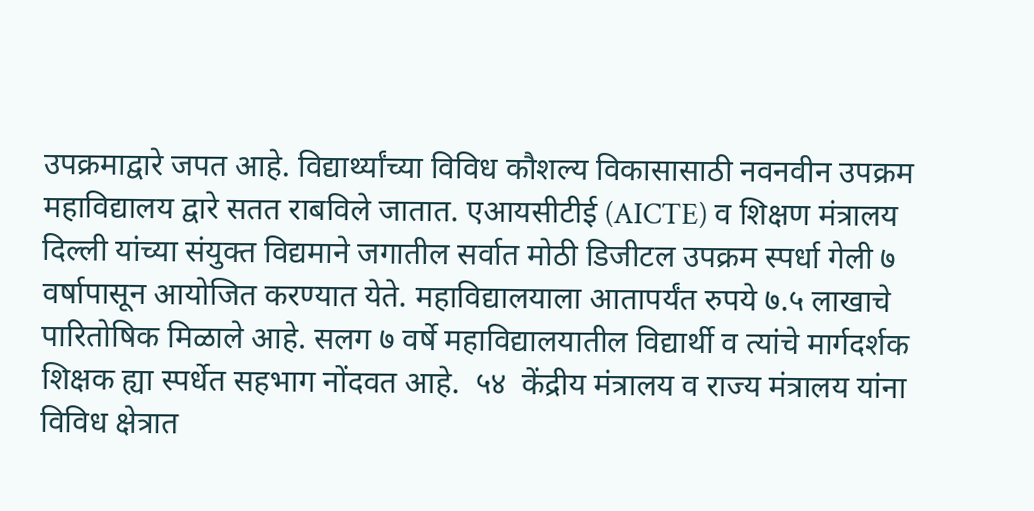उपक्रमाद्वारे जपत आहे. विद्यार्थ्यांच्या विविध कौशल्य विकासासाठी नवनवीन उपक्रम महाविद्यालय द्वारे सतत राबविले जातात. एआयसीटीई (AICTE) व शिक्षण मंत्रालय दिल्ली यांच्या संयुक्त विद्यमाने जगातील सर्वात मोठी डिजीटल उपक्रम स्पर्धा गेली ७ वर्षापासून आयोजित करण्यात येते. महाविद्यालयाला आतापर्यंत रुपये ७.५ लाखाचे पारितोषिक मिळाले आहे. सलग ७ वर्षे महाविद्यालयातील विद्यार्थी व त्यांचे मार्गदर्शक शिक्षक ह्या स्पर्धेत सहभाग नोंदवत आहे.  ५४  केंद्रीय मंत्रालय व राज्य मंत्रालय यांना विविध क्षेत्रात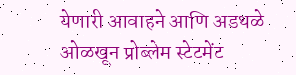येणारी आवाहने आणि अडथळे ओळखून प्रोब्लेम स्टेटमेंट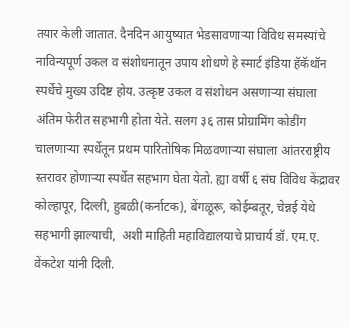तयार केली जातात. दैनदिन आयुष्यात भेडसावणाऱ्या विविध समस्यांचे नाविन्यपूर्ण उकल व संशोधनातून उपाय शोधणे हे स्मार्ट इंडिया हॅकॅथॉन स्पर्धेचे मुख्य उदिष्ट होय. उत्कृष्ट उकल व संशोधन असणाऱ्या संघाला अंतिम फेरीत सहभागी होता येते. सलग ३६ तास प्रोग्रामिंग कोडींग चालणाऱ्या स्पर्धेतून प्रथम पारितोषिक मिळवणाऱ्या संघाला आंतरराष्ट्रीय स्तरावर होणाऱ्या स्पर्धेत सहभाग घेता येतो. ह्या वर्षी ६ संघ विविध केंद्रावर कोल्हापूर, दिल्ली, हुबळी(कर्नाटक), बेंगळूरू, कोईम्बतूर, चेन्नई येथे सहभागी झाल्याची,  अशी माहिती महाविद्यालयाचे प्राचार्य डॉ. एम.ए. वेंकटेश यांनी दिली.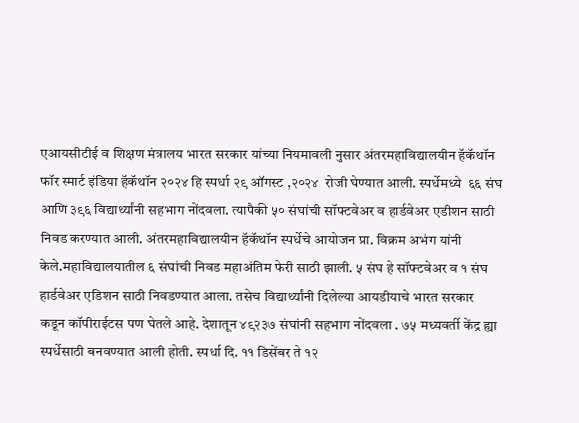एआयसीटीई व शिक्षण मंत्रालय भारत सरकार यांच्या नियमावली नुसार अंतरमहाविद्यालयीन हॅकॅथॉन फॉर स्मार्ट इंडिया हॅकॅथॉन २०२४ हि स्पर्धा २९ ऑगस्ट ,२०२४  रोजी घेण्यात आली. स्पर्धेमध्ये  ६६ संघ आणि ३९६ विद्यार्थ्यांनी सहभाग नोंदवला. त्यापैकी ५० संघांची सॉफ्टवेअर व हार्डवेअर एडीशन साठी निवड करण्यात आली. अंतरमहाविद्यालयीन हॅकॅथॉन स्पर्धेचे आयोजन प्रा. विक्रम अभंग यांनी केले.महाविद्यालयातील ६ संघांची निवड महाअंतिम फेरी साठी झाली. ५ संघ हे सॉफ्टवेअर व १ संघ हार्डवेअर एडिशन साठी निवडण्यात आला. तसेच विद्यार्थ्यांनी दिलेल्या आयडीयाचे भारत सरकार कडून कॉपीराईटस पण घेतले आहे. देशातून ४९२३७ संघांनी सहभाग नोंदवला . ७५ मध्यवर्ती केंद्र ह्या स्पर्धेसाठी बनवण्यात आली होती. स्पर्धा दि. ११ डिसेंबर ते १२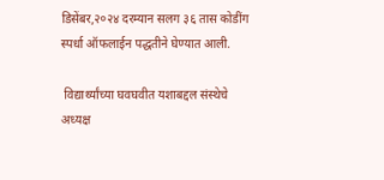डिसेंबर,२०२४ दरम्यान सलग ३६ तास कोडींग स्पर्धा ऑफलाईन पद्धतीने घेण्यात आली.

 विद्यार्थ्यांच्या घवघवीत यशाबद्दल संस्थेचे अध्यक्ष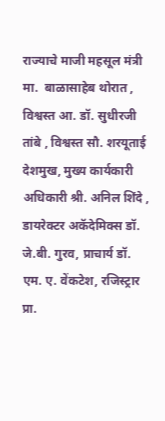राज्याचे माजी महसूल मंत्री मा.  बाळासाहेब थोरात , विश्वस्त आ. डॉ. सुधीरजी तांबे , विश्वस्त सौ. शरयूताई देशमुख, मुख्य कार्यकारी अधिकारी श्री. अनिल शिंदे , डायरेक्टर अकॅदेमिक्स डॉ. जे.बी. गुरव, प्राचार्य डॉ. एम. ए. वेंकटेश, रजिस्ट्रार प्रा.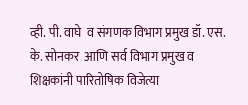व्ही. पी. वाघे  व संगणक विभाग प्रमुख डॉ. एस. के. सोनकर  आणि सर्व विभाग प्रमुख व शिक्षकांनी पारितोषिक विजेत्या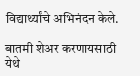विद्यार्थ्यांचे अभिनंदन केले.

बातमी शेअर करणायसाठी येथे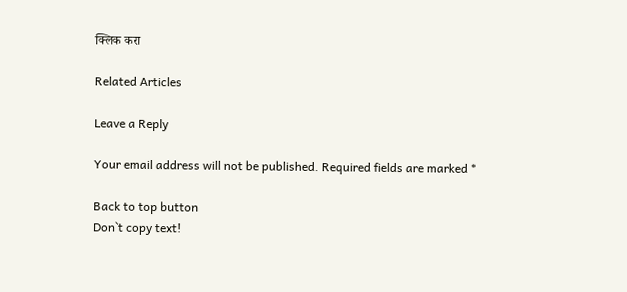क्लिक करा

Related Articles

Leave a Reply

Your email address will not be published. Required fields are marked *

Back to top button
Don`t copy text!